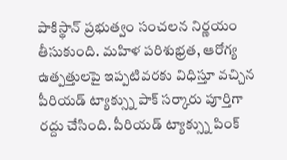పాకిస్థాన్ ప్రభుత్వం సంచలన నిర్ణయం తీసుకుంది. మహిళ పరిశుభ్రత, ఆరోగ్య ఉత్పత్తులపై ఇప్పటివరకు విధిస్తూ వచ్చిన పీరియడ్ ట్యాక్స్ను పాక్ సర్కారు పూర్తిగా రద్దు చేసింది. పీరియడ్ ట్యాక్స్ను పింక్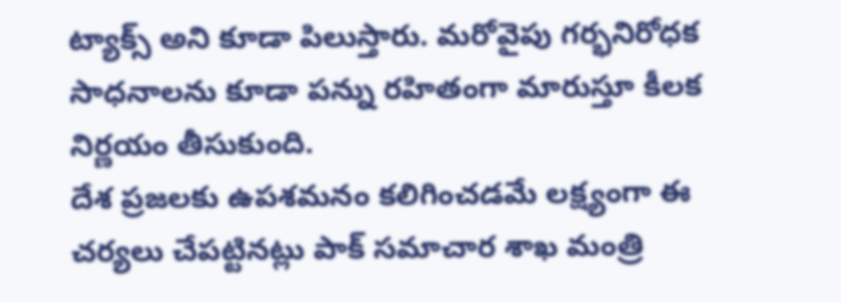ట్యాక్స్ అని కూడా పిలుస్తారు. మరోవైపు గర్భనిరోధక సాధనాలను కూడా పన్ను రహితంగా మారుస్తూ కీలక నిర్ణయం తీసుకుంది.
దేశ ప్రజలకు ఉపశమనం కలిగించడమే లక్ష్యంగా ఈ చర్యలు చేపట్టినట్లు పాక్ సమాచార శాఖ మంత్రి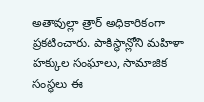అతావుల్లా త్రార్ అధికారికంగా ప్రకటించారు. పాకిస్థాన్లోని మహిళా హక్కుల సంఘాలు, సామాజిక సంస్థలు ఈ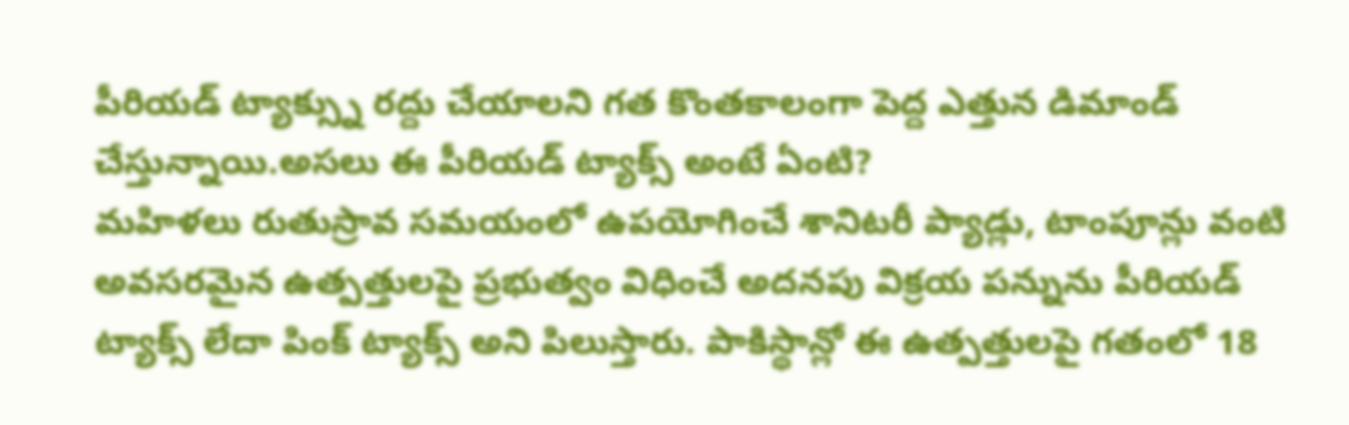పీరియడ్ ట్యాక్స్ను రద్దు చేయాలని గత కొంతకాలంగా పెద్ద ఎత్తున డిమాండ్ చేస్తున్నాయి.అసలు ఈ పీరియడ్ ట్యాక్స్ అంటే ఏంటి?
మహిళలు రుతుస్రావ సమయంలో ఉపయోగించే శానిటరీ ప్యాడ్లు, టాంపూన్లు వంటి అవసరమైన ఉత్పత్తులపై ప్రభుత్వం విధించే అదనపు విక్రయ పన్నును పీరియడ్ ట్యాక్స్ లేదా పింక్ ట్యాక్స్ అని పిలుస్తారు. పాకిస్థాన్లో ఈ ఉత్పత్తులపై గతంలో 18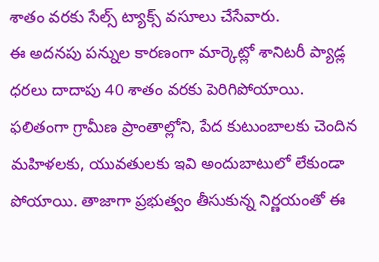శాతం వరకు సేల్స్ ట్యాక్స్ వసూలు చేసేవారు.
ఈ అదనపు పన్నుల కారణంగా మార్కెట్లో శానిటరీ ప్యాడ్ల ధరలు దాదాపు 40 శాతం వరకు పెరిగిపోయాయి. ఫలితంగా గ్రామీణ ప్రాంతాల్లోని, పేద కుటుంబాలకు చెందిన మహిళలకు, యువతులకు ఇవి అందుబాటులో లేకుండా పోయాయి. తాజాగా ప్రభుత్వం తీసుకున్న నిర్ణయంతో ఈ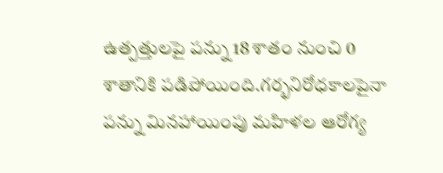ఉత్పత్తులపై పన్ను 18 శాతం నుంచి 0 శాతానికి పడిపోయింది.గర్భనిరోధకాలపైనా పన్ను మినహాయింపు మహిళల ఆరోగ్య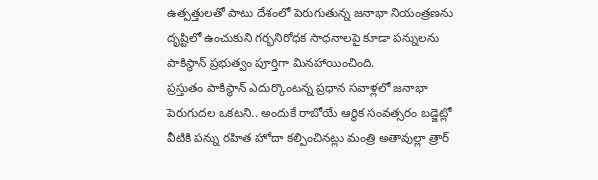ఉత్పత్తులతో పాటు దేశంలో పెరుగుతున్న జనాభా నియంత్రణను దృష్టిలో ఉంచుకుని గర్భనిరోధక సాధనాలపై కూడా పన్నులను పాకిస్థాన్ ప్రభుత్వం పూర్తిగా మినహాయించింది.
ప్రస్తుతం పాకిస్థాన్ ఎదుర్కొంటన్న ప్రధాన సవాళ్లలో జనాభా పెరుగుదల ఒకటని.. అందుకే రాబోయే ఆర్థిక సంవత్సరం బడ్జెట్లో వీటికి పన్ను రహిత హోదా కల్పించినట్లు మంత్రి అతావుల్లా త్రార్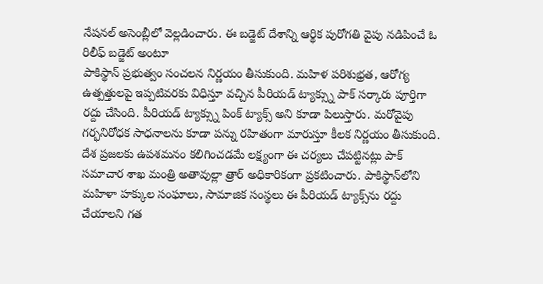నేషనల్ అసెంబ్లీలో వెల్లడించారు. ఈ బడ్జెట్ దేశాన్ని ఆర్థిక పురోగతి వైపు నడిపించే ఓ రిలీఫ్ బడ్జెట్ అంటూ
పాకిస్థాన్ ప్రభుత్వం సంచలన నిర్ణయం తీసుకుంది. మహిళ పరిశుభ్రత, ఆరోగ్య ఉత్పత్తులపై ఇప్పటివరకు విధిస్తూ వచ్చిన పీరియడ్ ట్యాక్స్ను పాక్ సర్కారు పూర్తిగా రద్దు చేసింది. పీరియడ్ ట్యాక్స్ను పింక్ ట్యాక్స్ అని కూడా పిలుస్తారు. మరోవైపు గర్భనిరోధక సాధనాలను కూడా పన్ను రహితంగా మారుస్తూ కీలక నిర్ణయం తీసుకుంది. దేశ ప్రజలకు ఉపశమనం కలిగించడమే లక్ష్యంగా ఈ చర్యలు చేపట్టినట్లు పాక్ సమాచార శాఖ మంత్రి అతావుల్లా త్రార్ అధికారికంగా ప్రకటించారు. పాకిస్థాన్‌లోని మహిళా హక్కుల సంఘాలు, సామాజిక సంస్థలు ఈ పీరియడ్ ట్యాక్స్‌ను రద్దు చేయాలని గత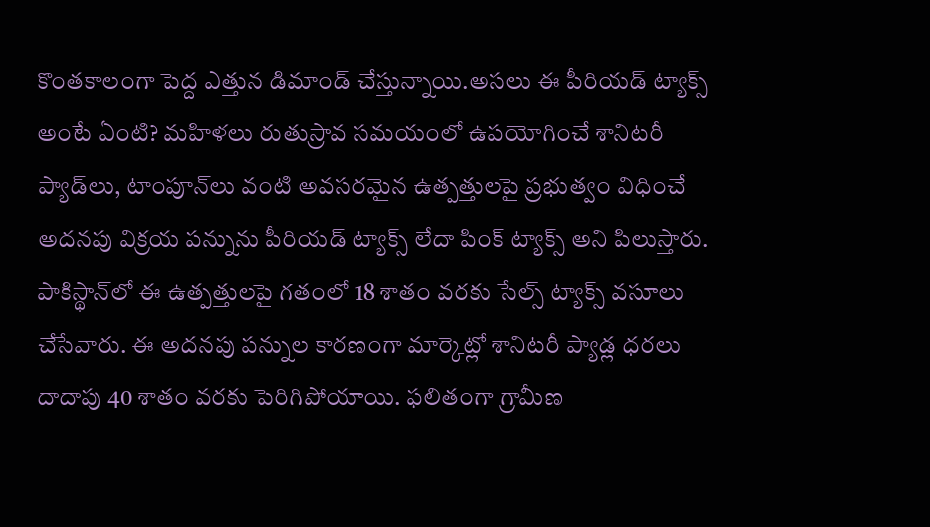కొంతకాలంగా పెద్ద ఎత్తున డిమాండ్ చేస్తున్నాయి.అసలు ఈ పీరియడ్ ట్యాక్స్ అంటే ఏంటి? మహిళలు రుతుస్రావ సమయంలో ఉపయోగించే శానిటరీ ప్యాడ్‌లు, టాంపూన్‌లు వంటి అవసరమైన ఉత్పత్తులపై ప్రభుత్వం విధించే అదనపు విక్రయ పన్నును పీరియడ్ ట్యాక్స్ లేదా పింక్ ట్యాక్స్ అని పిలుస్తారు. పాకిస్థాన్‌లో ఈ ఉత్పత్తులపై గతంలో 18 శాతం వరకు సేల్స్ ట్యాక్స్ వసూలు చేసేవారు. ఈ అదనపు పన్నుల కారణంగా మార్కెట్లో శానిటరీ ప్యాడ్ల ధరలు దాదాపు 40 శాతం వరకు పెరిగిపోయాయి. ఫలితంగా గ్రామీణ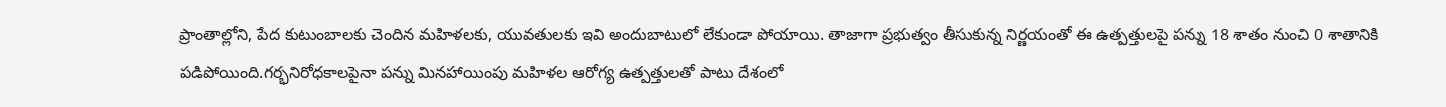ప్రాంతాల్లోని, పేద కుటుంబాలకు చెందిన మహిళలకు, యువతులకు ఇవి అందుబాటులో లేకుండా పోయాయి. తాజాగా ప్రభుత్వం తీసుకున్న నిర్ణయంతో ఈ ఉత్పత్తులపై పన్ను 18 శాతం నుంచి 0 శాతానికి పడిపోయింది.గర్భనిరోధకాలపైనా పన్ను మినహాయింపు మహిళల ఆరోగ్య ఉత్పత్తులతో పాటు దేశంలో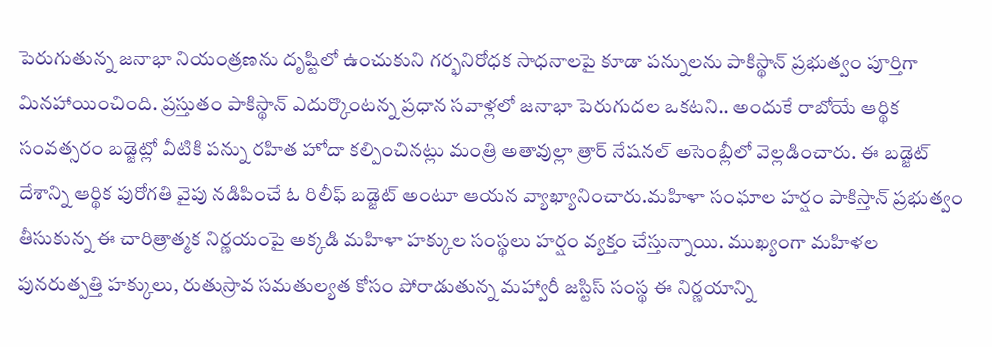పెరుగుతున్న జనాభా నియంత్రణను దృష్టిలో ఉంచుకుని గర్భనిరోధక సాధనాలపై కూడా పన్నులను పాకిస్థాన్ ప్రభుత్వం పూర్తిగా మినహాయించింది. ప్రస్తుతం పాకిస్థాన్ ఎదుర్కొంటన్న ప్రధాన సవాళ్లలో జనాభా పెరుగుదల ఒకటని.. అందుకే రాబోయే ఆర్థిక సంవత్సరం బడ్జెట్లో వీటికి పన్ను రహిత హోదా కల్పించినట్లు మంత్రి అతావుల్లా త్రార్ నేషనల్ అసెంబ్లీలో వెల్లడించారు. ఈ బడ్జెట్ దేశాన్ని ఆర్థిక పురోగతి వైపు నడిపించే ఓ రిలీఫ్ బడ్జెట్ అంటూ ఆయన వ్యాఖ్యానించారు.మహిళా సంఘాల హర్షం పాకిస్తాన్ ప్రభుత్వం తీసుకున్న ఈ చారిత్రాత్మక నిర్ణయంపై అక్కడి మహిళా హక్కుల సంస్థలు హర్షం వ్యక్తం చేస్తున్నాయి. ముఖ్యంగా మహిళల పునరుత్పత్తి హక్కులు, రుతుస్రావ సమతుల్యత కోసం పోరాడుతున్న మహ్వారీ జస్టిస్ సంస్థ ఈ నిర్ణయాన్ని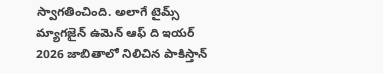స్వాగతించింది. అలాగే టైమ్స్ మ్యాగజైన్ ఉమెన్ ఆఫ్ ది ఇయర్ 2026 జాబితాలో నిలిచిన పాకిస్తాన్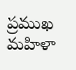ప్రముఖ మహిళా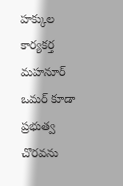హక్కుల కార్యకర్త మహనూర్ ఒమర్ కూడా ప్రభుత్వ చొరవను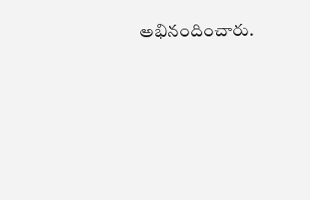అభినందించారు.